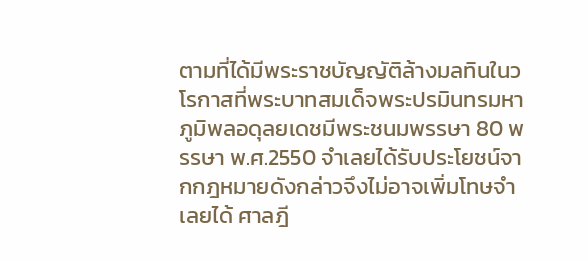ตามที่ได้มีพระราชบัญญัติล้างมลทินในวโรกาสที่พระบาทสมเด็จพระปรมินทรมหาภูมิพลอดุลยเดชมีพระชนมพรรษา 80 พรรษา พ.ศ.2550 จำเลยได้รับประโยชน์จากกฎหมายดังกล่าวจึงไม่อาจเพิ่มโทษจำเลยได้ ศาลฎี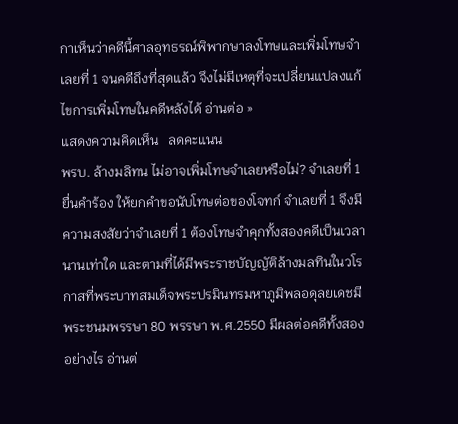กาเห็นว่าคดีนี้ศาลอุทธรณ์พิพากษาลงโทษและเพิ่มโทษจำเลยที่ 1 จนคดีถึงที่สุดแล้ว จึงไม่มีเหตุที่จะเปลี่ยนแปลงแก้ไขการเพิ่มโทษในคดีหลังได้ อ่านต่อ »
แสดงความคิดเห็น   ลดคะแนน
พรบ. ล้างมลิทน ไม่อาจเพิ่มโทษจำเลยหรือไม่? จำเลยที่ 1 ยื่นคำร้อง ให้ยกคำขอนับโทษต่อของโจทก์ จำเลยที่ 1 จึงมีความสงสัยว่าจำเลยที่ 1 ต้องโทษจำคุกทั้งสองคดีเป็นเวลานานเท่าใด และตามที่ได้มีพระราชบัญญัติล้างมลทินในวโรกาสที่พระบาทสมเด็จพระปรมินทรมหาภูมิพลอดุลยเดชมีพระชนมพรรษา 80 พรรษา พ.ศ.2550 มีผลต่อคดีทั้งสองอย่างไร อ่านต่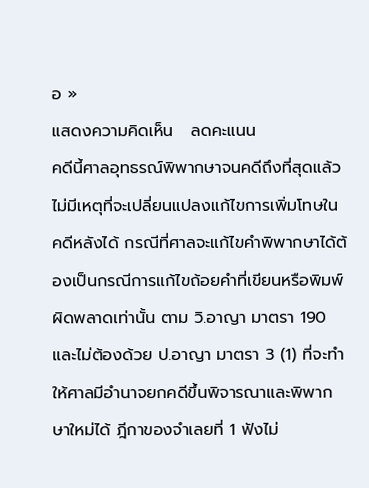อ »
แสดงความคิดเห็น   ลดคะแนน
คดีนี้ศาลอุทธรณ์พิพากษาจนคดีถึงที่สุดแล้วไม่มีเหตุที่จะเปลี่ยนแปลงแก้ไขการเพิ่มโทษในคดีหลังได้ กรณีที่ศาลจะแก้ไขคำพิพากษาได้ต้องเป็นกรณีการแก้ไขถ้อยคำที่เขียนหรือพิมพ์ผิดพลาดเท่านั้น ตาม วิ.อาญา มาตรา 190 และไม่ต้องด้วย ป.อาญา มาตรา 3 (1) ที่จะทำให้ศาลมีอำนาจยกคดีขึ้นพิจารณาและพิพากษาใหม่ได้ ฎีกาของจำเลยที่ 1 ฟังไม่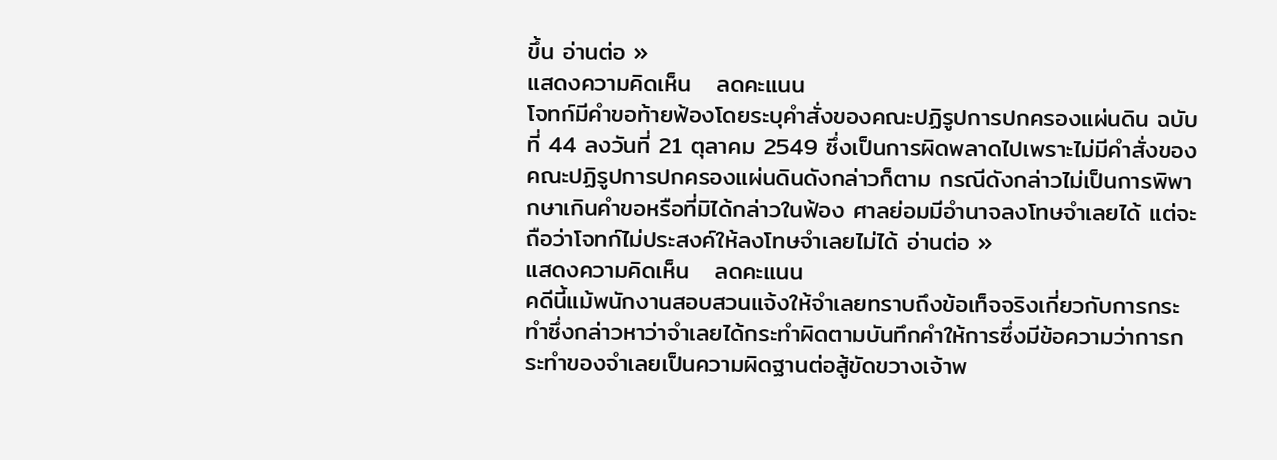ขึ้น อ่านต่อ »
แสดงความคิดเห็น   ลดคะแนน
โจทก์มีคำขอท้ายฟ้องโดยระบุคำสั่งของคณะปฏิรูปการปกครองแผ่นดิน ฉบับที่ 44 ลงวันที่ 21 ตุลาคม 2549 ซึ่งเป็นการผิดพลาดไปเพราะไม่มีคำสั่งของคณะปฏิรูปการปกครองแผ่นดินดังกล่าวก็ตาม กรณีดังกล่าวไม่เป็นการพิพากษาเกินคำขอหรือที่มิได้กล่าวในฟ้อง ศาลย่อมมีอำนาจลงโทษจำเลยได้ แต่จะถือว่าโจทก์ไม่ประสงค์ให้ลงโทษจำเลยไม่ได้ อ่านต่อ »
แสดงความคิดเห็น   ลดคะแนน
คดีนี้แม้พนักงานสอบสวนแจ้งให้จำเลยทราบถึงข้อเท็จจริงเกี่ยวกับการกระทำซึ่งกล่าวหาว่าจำเลยได้กระทำผิดตามบันทึกคำให้การซึ่งมีข้อความว่าการกระทำของจำเลยเป็นความผิดฐานต่อสู้ขัดขวางเจ้าพ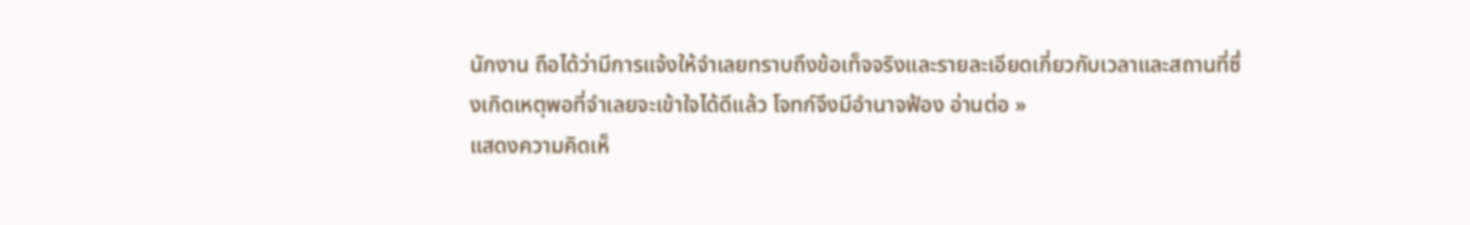นักงาน ถือได้ว่ามีการแจ้งให้จำเลยทราบถึงข้อเท็จจริงและรายละเอียดเกี่ยวกับเวลาและสถานที่ซึ่งเกิดเหตุพอที่จำเลยจะเข้าใจได้ดีแล้ว โจทก์จึงมีอำนาจฟ้อง อ่านต่อ »
แสดงความคิดเห็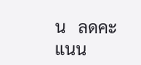น   ลดคะแนน